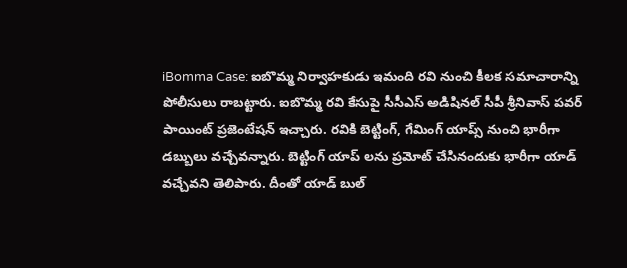iBomma Case: ఐబొమ్మ నిర్వాహకుడు ఇమంది రవి నుంచి కీలక సమాచారాన్ని పోలీసులు రాబట్టారు. ఐబొమ్మ రవి కేసుపై సీసీఎస్ అడిషినల్ సీపీ శ్రీనివాస్ పవర్ పాయింట్ ప్రజెంటేషన్ ఇచ్చారు. రవికి బెట్టింగ్, గేమింగ్ యాప్స్ నుంచి భారీగా డబ్బులు వచ్చేవన్నారు. బెట్టింగ్ యాప్ లను ప్రమోట్ చేసినందుకు భారీగా యాడ్ వచ్చేవని తెలిపారు. దీంతో యాడ్ బుల్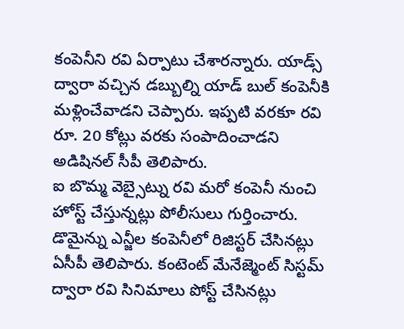కంపెనీని రవి ఏర్పాటు చేశారన్నారు. యాడ్స్ ద్వారా వచ్చిన డబ్బుల్ని యాడ్ బుల్ కంపెనీకి మళ్లించేవాడని చెప్పారు. ఇప్పటి వరకూ రవి రూ. 20 కోట్లు వరకు సంపాదించాడని అడిషినల్ సీపీ తెలిపారు.
ఐ బొమ్మ వెబ్సైట్ను రవి మరో కంపెనీ నుంచి హోస్ట్ చేస్తున్నట్లు పోలీసులు గుర్తించారు. డొమైన్ను ఎన్జీల కంపెనీలో రిజిస్టర్ చేసినట్లు ఏసీపీ తెలిపారు. కంటెంట్ మేనేజ్మెంట్ సిస్టమ్ ద్వారా రవి సినిమాలు పోస్ట్ చేసినట్లు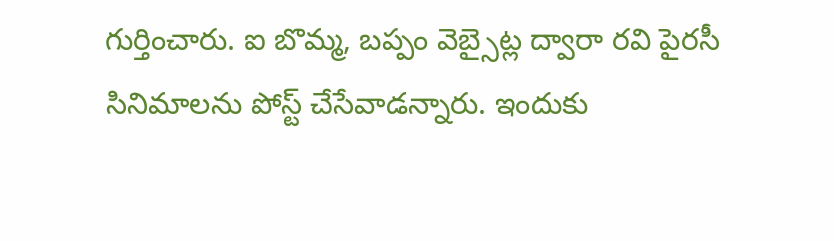గుర్తించారు. ఐ బొమ్మ, బప్పం వెబ్సైట్ల ద్వారా రవి పైరసీ సినిమాలను పోస్ట్ చేసేవాడన్నారు. ఇందుకు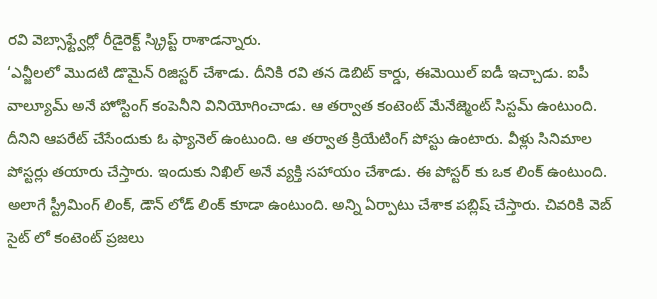రవి వెబ్సాఫ్ట్వేర్లో రీడైరెక్ట్ స్క్రిప్ట్ రాశాడన్నారు.
‘ఎన్జీలలో మొదటి డొమైన్ రిజిస్టర్ చేశాడు. దీనికి రవి తన డెబిట్ కార్డు, ఈమెయిల్ ఐడీ ఇచ్చాడు. ఐపీ వాల్యూమ్ అనే హోస్టింగ్ కంపెనీని వినియోగించాడు. ఆ తర్వాత కంటెంట్ మేనేజ్మెంట్ సిస్టమ్ ఉంటుంది. దీనిని ఆపరేట్ చేసేందుకు ఓ ఫ్యానెల్ ఉంటుంది. ఆ తర్వాత క్రియేటింగ్ పోస్టు ఉంటారు. వీళ్లు సినిమాల పోస్టర్లు తయారు చేస్తారు. ఇందుకు నిఖిల్ అనే వ్యక్తి సహాయం చేశాడు. ఈ పోస్టర్ కు ఒక లింక్ ఉంటుంది. అలాగే స్ట్రీమింగ్ లింక్, డౌన్ లోడ్ లింక్ కూడా ఉంటుంది. అన్ని ఏర్పాటు చేశాక పబ్లిష్ చేస్తారు. చివరికి వెబ్ సైట్ లో కంటెంట్ ప్రజలు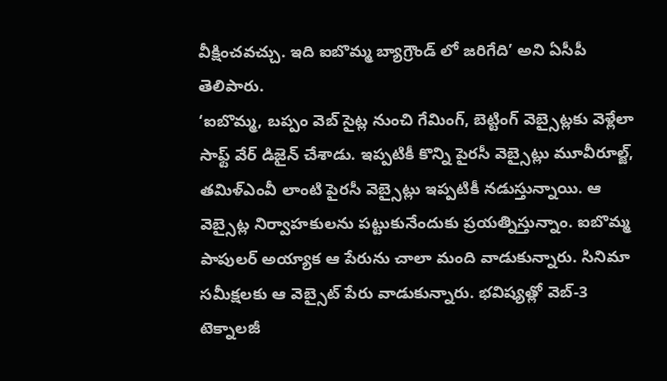వీక్షించవచ్చు. ఇది ఐబొమ్మ బ్యాగ్రౌండ్ లో జరిగేది’ అని ఏసీపీ తెలిపారు.
‘ఐబొమ్మ, బప్పం వెబ్ సైట్ల నుంచి గేమింగ్, బెట్టింగ్ వెబ్సైట్లకు వెళ్లేలా సాఫ్ట్ వేర్ డిజైన్ చేశాడు. ఇప్పటికీ కొన్ని పైరసీ వెబ్సైట్లు మూవీరూల్జ్, తమిళ్ఎంవీ లాంటి పైరసీ వెబ్సైట్లు ఇప్పటికీ నడుస్తున్నాయి. ఆ వెబ్సైట్ల నిర్వాహకులను పట్టుకునేందుకు ప్రయత్నిస్తున్నాం. ఐబొమ్మ పాపులర్ అయ్యాక ఆ పేరును చాలా మంది వాడుకున్నారు. సినిమా సమీక్షలకు ఆ వెబ్సైట్ పేరు వాడుకున్నారు. భవిష్యత్లో వెబ్-3 టెక్నాలజీ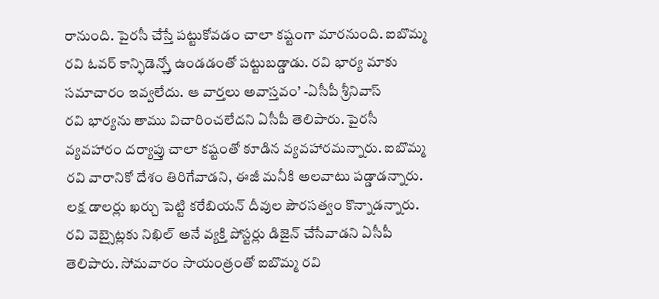రానుంది. పైరసీ చేస్తే పట్టుకోవడం చాలా కష్టంగా మారనుంది. ఐబొమ్మ రవి ఓవర్ కాన్ఫిడెన్స్తో ఉండడంతో పట్టుబడ్డాడు. రవి భార్య మాకు సమాచారం ఇవ్వలేదు. ఆ వార్తలు అవాస్తవం’ -ఏసీపీ శ్రీనివాస్
రవి భార్యను తాము విచారించలేదని ఏసీపీ తెలిపారు. పైరసీ వ్యవహారం దర్యాప్తు చాలా కష్టంతో కూడిన వ్యవహారమన్నారు. ఐబొమ్మ రవి వారానికో దేశం తిరిగేవాడని, ఈజీ మనీకి అలవాటు పడ్డాడన్నారు. లక్ష డాలర్లు ఖర్చు పెట్టి కరేబియన్ దీవుల పౌరసత్వం కొన్నాడన్నారు. రవి వెబ్సైట్లకు నిఖిల్ అనే వ్యక్తి పోస్టర్లు డిజైన్ చేసేవాడని ఏసీపీ తెలిపారు. సోమవారం సాయంత్రంతో ఐబొమ్మ రవి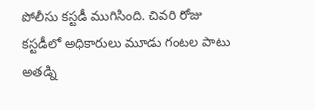పోలీసు కస్టడీ ముగిసింది. చివరి రోజు కస్టడీలో అధికారులు మూడు గంటల పాటు అతడ్ని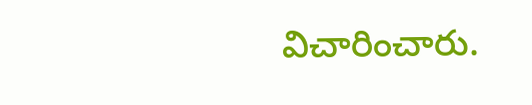విచారించారు.